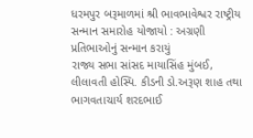ધરમપુર બરૂમાળમાં શ્રી ભાવભાવેશ્વર રાષ્ટ્રીય સન્માન સમારોહ યોજાયો : અગ્રણી પ્રતિભાઓનું સન્માન કરાયું
રાજ્ય સભા સાંસદ માયાસિંહ મુંબઈ, લીલાવતી હોસ્પિ. કીડની ડો.અરૂણ શાહ તથા ભાગવતાચાર્ય શરદભાઈ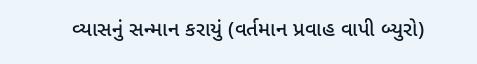વ્યાસનું સન્માન કરાયું (વર્તમાન પ્રવાહ વાપી બ્યુરો)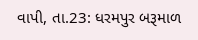વાપી, તા.23: ધરમપુર બરૂમાળ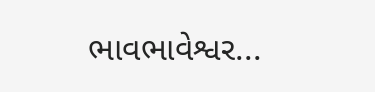ભાવભાવેશ્વર...